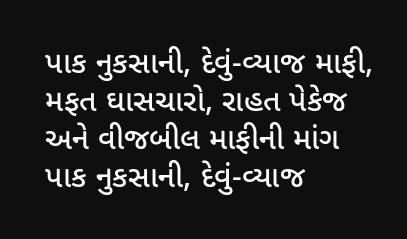પાક નુકસાની, દેવું-વ્યાજ માફી, મફત ઘાસચારો, રાહત પેકેજ અને વીજબીલ માફીની માંગ
પાક નુકસાની, દેવું-વ્યાજ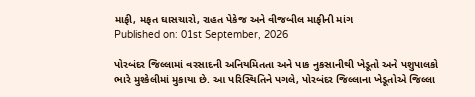માફી, મફત ઘાસચારો, રાહત પેકેજ અને વીજબીલ માફીની માંગ
Published on: 01st September, 2026

પોરબંદર જિલ્લામાં વરસાદની અનિયમિતતા અને પાક નુકસાનીથી ખેડૂતો અને પશુપાલકો ભારે મુશ્કેલીમાં મુકાયા છે. આ પરિસ્થિતિને પગલે, પોરબંદર જિલ્લાના ખેડૂતોએ જિલ્લા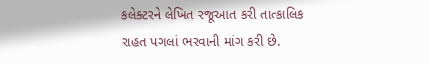કલેક્ટરને લેખિત રજૂઆત કરી તાત્કાલિક રાહત પગલાં ભરવાની માંગ કરી છે.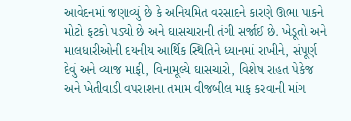આવેદનમાં જણાવ્યું છે કે અનિયમિત વરસાદને કારણે ઊભા પાકને મોટો ફટકો પડ્યો છે અને ઘાસચારાની તંગી સર્જાઈ છે. ખેડૂતો અને માલધારીઓની દયનીય આર્થિક સ્થિતિને ધ્યાનમાં રાખીને, સંપૂર્ણ દેવું અને વ્યાજ માફી, વિનામૂલ્યે ઘાસચારો, વિશેષ રાહત પેકેજ અને ખેતીવાડી વપરાશના તમામ વીજબીલ માફ કરવાની માંગ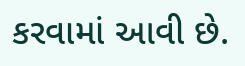કરવામાં આવી છે.